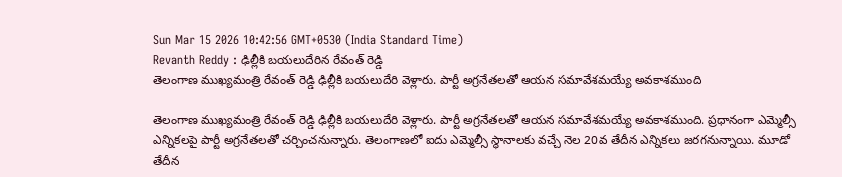Sun Mar 15 2026 10:42:56 GMT+0530 (India Standard Time)
Revanth Reddy : ఢిల్లీకి బయలుదేరిన రేవంత్ రెడ్డి
తెలంగాణ ముఖ్యమంత్రి రేవంత్ రెడ్డి ఢిల్లీకి బయలుదేరి వెళ్లారు. పార్టీ అగ్రనేతలతో ఆయన సమావేశమయ్యే అవకాశముంది

తెలంగాణ ముఖ్యమంత్రి రేవంత్ రెడ్డి ఢిల్లీకి బయలుదేరి వెళ్లారు. పార్టీ అగ్రనేతలతో ఆయన సమావేశమయ్యే అవకాశముంది. ప్రధానంగా ఎమ్మెల్సీ ఎన్నికలపై పార్టీ అగ్రనేతలతో చర్చించనున్నారు. తెలంగాణలో ఐదు ఎమ్మెల్సీ స్థానాలకు వచ్చే నెల 20వ తేదీన ఎన్నికలు జరగనున్నాయి. మూడో తేదీన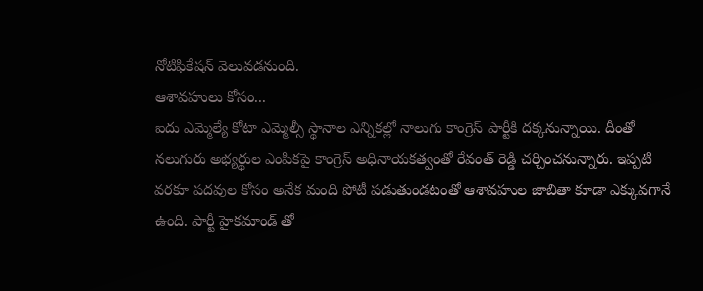నోటిఫికేషన్ వెలువడనుంది.
ఆశావహులు కోసం...
ఐదు ఎమ్మెల్యే కోటా ఎమ్మెల్సీ స్థానాల ఎన్నికల్లో నాలుగు కాంగ్రెస్ పార్టీకి దక్కనున్నాయి. దీంతో నలుగురు అభ్యర్థుల ఎంపికపై కాంగ్రెస్ అధినాయకత్వంతో రేవంత్ రెడ్డి చర్చించనున్నారు. ఇప్పటి వరకూ పదవుల కోసం అనేక మంది పోటీ పడుతుండటంతో ఆశావహుల జాబితా కూడా ఎక్కువగానే ఉంది. పార్టీ హైకమాండ్ తో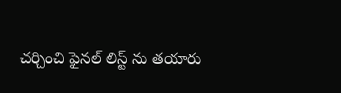చర్చించి ఫైనల్ లిస్ట్ ను తయారు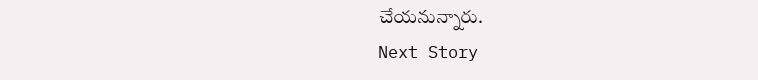చేయనున్నారు.
Next Story